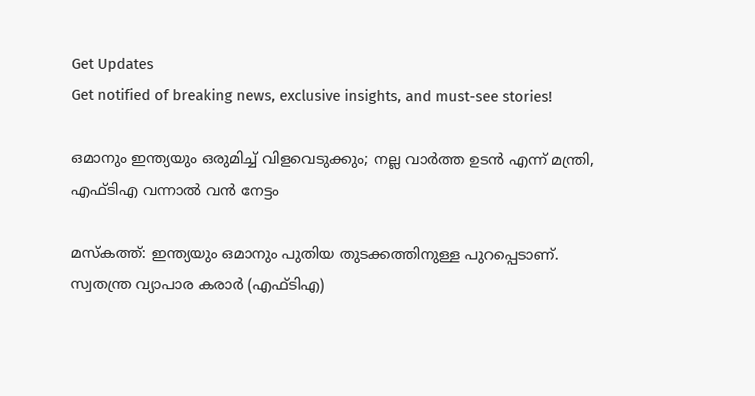Get Updates
Get notified of breaking news, exclusive insights, and must-see stories!

ഒമാനും ഇന്ത്യയും ഒരുമിച്ച് വിളവെടുക്കും; നല്ല വാര്‍ത്ത ഉടന്‍ എന്ന് മന്ത്രി, എഫ്ടിഎ വന്നാല്‍ വന്‍ നേട്ടം

മസ്‌കത്ത്: ഇന്ത്യയും ഒമാനും പുതിയ തുടക്കത്തിനുള്ള പുറപ്പെടാണ്. സ്വതന്ത്ര വ്യാപാര കരാര്‍ (എഫ്ടിഎ)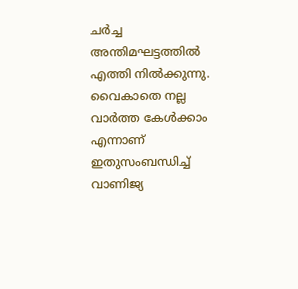ചര്‍ച്ച അന്തിമഘട്ടത്തില്‍ എത്തി നില്‍ക്കുന്നു. വൈകാതെ നല്ല വാര്‍ത്ത കേള്‍ക്കാം എന്നാണ് ഇതുസംബന്ധിച്ച് വാണിജ്യ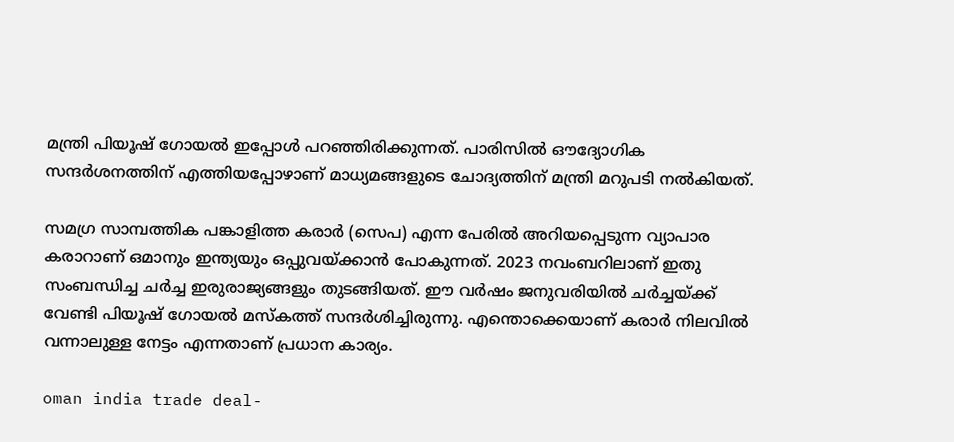മന്ത്രി പിയൂഷ് ഗോയല്‍ ഇപ്പോള്‍ പറഞ്ഞിരിക്കുന്നത്. പാരിസില്‍ ഔദ്യോഗിക സന്ദര്‍ശനത്തിന് എത്തിയപ്പോഴാണ് മാധ്യമങ്ങളുടെ ചോദ്യത്തിന് മന്ത്രി മറുപടി നല്‍കിയത്.

സമഗ്ര സാമ്പത്തിക പങ്കാളിത്ത കരാര്‍ (സെപ) എന്ന പേരില്‍ അറിയപ്പെടുന്ന വ്യാപാര കരാറാണ് ഒമാനും ഇന്ത്യയും ഒപ്പുവയ്ക്കാന്‍ പോകുന്നത്. 2023 നവംബറിലാണ് ഇതു സംബന്ധിച്ച ചര്‍ച്ച ഇരുരാജ്യങ്ങളും തുടങ്ങിയത്. ഈ വര്‍ഷം ജനുവരിയില്‍ ചര്‍ച്ചയ്ക്ക് വേണ്ടി പിയൂഷ് ഗോയല്‍ മസ്‌കത്ത് സന്ദര്‍ശിച്ചിരുന്നു. എന്തൊക്കെയാണ് കരാര്‍ നിലവില്‍ വന്നാലുള്ള നേട്ടം എന്നതാണ് പ്രധാന കാര്യം.

oman india trade deal-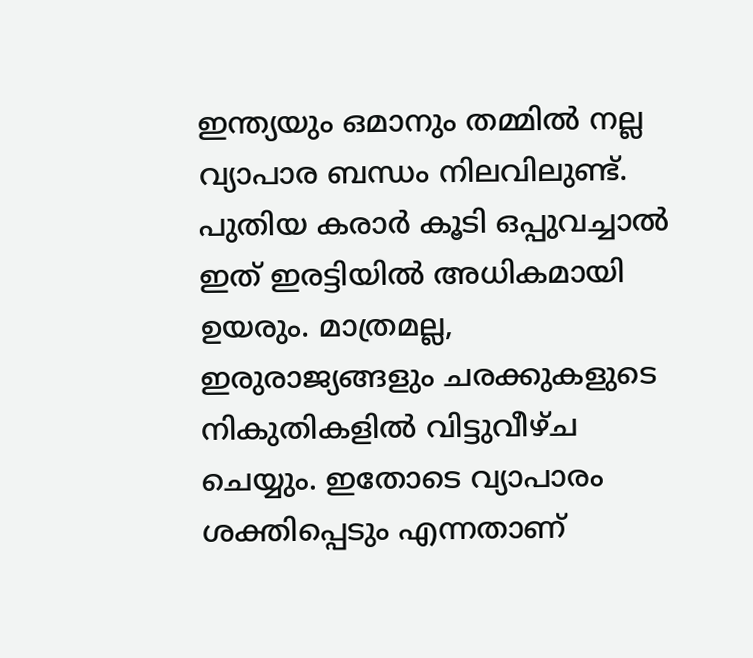ഇന്ത്യയും ഒമാനും തമ്മില്‍ നല്ല വ്യാപാര ബന്ധം നിലവിലുണ്ട്. പുതിയ കരാര്‍ കൂടി ഒപ്പുവച്ചാല്‍ ഇത് ഇരട്ടിയില്‍ അധികമായി ഉയരും. മാത്രമല്ല, ഇരുരാജ്യങ്ങളും ചരക്കുകളുടെ നികുതികളില്‍ വിട്ടുവീഴ്ച ചെയ്യും. ഇതോടെ വ്യാപാരം ശക്തിപ്പെടും എന്നതാണ്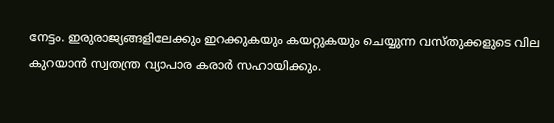നേട്ടം. ഇരുരാജ്യങ്ങളിലേക്കും ഇറക്കുകയും കയറ്റുകയും ചെയ്യുന്ന വസ്തുക്കളുടെ വില കുറയാന്‍ സ്വതന്ത്ര വ്യാപാര കരാര്‍ സഹായിക്കും.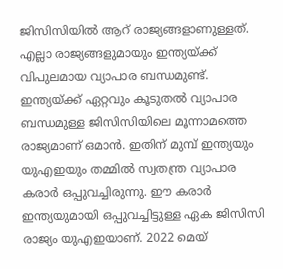ജിസിസിയില്‍ ആറ് രാജ്യങ്ങളാണുള്ളത്. എല്ലാ രാജ്യങ്ങളുമായും ഇന്ത്യയ്ക്ക് വിപുലമായ വ്യാപാര ബന്ധമുണ്ട്. ഇന്ത്യയ്ക്ക് ഏറ്റവും കൂടുതല്‍ വ്യാപാര ബന്ധമുള്ള ജിസിസിയിലെ മൂന്നാമത്തെ രാജ്യമാണ് ഒമാന്‍. ഇതിന് മുമ്പ് ഇന്ത്യയും യുഎഇയും തമ്മില്‍ സ്വതന്ത്ര വ്യാപാര കരാര്‍ ഒപ്പുവച്ചിരുന്നു. ഈ കരാര്‍ ഇന്ത്യയുമായി ഒപ്പുവച്ചിട്ടുള്ള ഏക ജിസിസി രാജ്യം യുഎഇയാണ്. 2022 മെയ്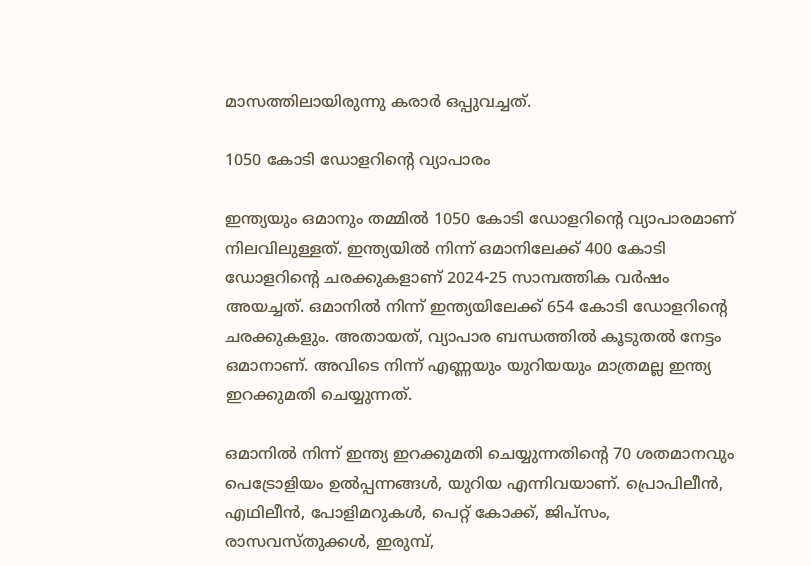മാസത്തിലായിരുന്നു കരാര്‍ ഒപ്പുവച്ചത്.

1050 കോടി ഡോളറിന്റെ വ്യാപാരം

ഇന്ത്യയും ഒമാനും തമ്മില്‍ 1050 കോടി ഡോളറിന്റെ വ്യാപാരമാണ് നിലവിലുള്ളത്. ഇന്ത്യയില്‍ നിന്ന് ഒമാനിലേക്ക് 400 കോടി ഡോളറിന്റെ ചരക്കുകളാണ് 2024-25 സാമ്പത്തിക വര്‍ഷം അയച്ചത്. ഒമാനില്‍ നിന്ന് ഇന്ത്യയിലേക്ക് 654 കോടി ഡോളറിന്റെ ചരക്കുകളും. അതായത്, വ്യാപാര ബന്ധത്തില്‍ കൂടുതല്‍ നേട്ടം ഒമാനാണ്. അവിടെ നിന്ന് എണ്ണയും യുറിയയും മാത്രമല്ല ഇന്ത്യ ഇറക്കുമതി ചെയ്യുന്നത്.

ഒമാനില്‍ നിന്ന് ഇന്ത്യ ഇറക്കുമതി ചെയ്യുന്നതിന്റെ 70 ശതമാനവും പെട്രോളിയം ഉല്‍പ്പന്നങ്ങള്‍, യുറിയ എന്നിവയാണ്. പ്രൊപിലീന്‍, എഥിലീന്‍, പോളിമറുകള്‍, പെറ്റ് കോക്ക്, ജിപ്‌സം, രാസവസ്തുക്കള്‍, ഇരുമ്പ്,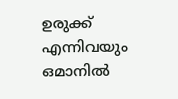ഉരുക്ക് എന്നിവയും ഒമാനില്‍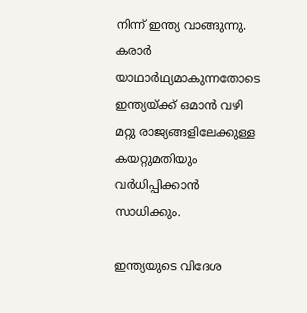നിന്ന് ഇന്ത്യ വാങ്ങുന്നു. കരാര്‍ യാഥാര്‍ഥ്യമാകുന്നതോടെ ഇന്ത്യയ്ക്ക് ഒമാന്‍ വഴി മറ്റു രാജ്യങ്ങളിലേക്കുള്ള കയറ്റുമതിയും വര്‍ധിപ്പിക്കാന്‍ സാധിക്കും.

ഇന്ത്യയുടെ വിദേശ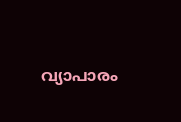വ്യാപാരം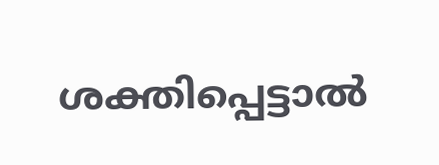ശക്തിപ്പെട്ടാല്‍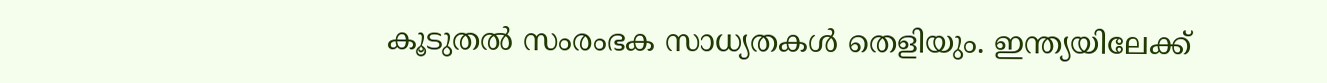കൂടുതല്‍ സംരംഭക സാധ്യതകള്‍ തെളിയും. ഇന്ത്യയിലേക്ക്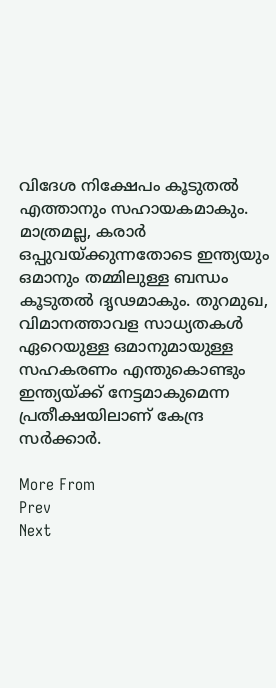വിദേശ നിക്ഷേപം കൂടുതല്‍ എത്താനും സഹായകമാകും. മാത്രമല്ല, കരാര്‍ ഒപ്പുവയ്ക്കുന്നതോടെ ഇന്ത്യയും ഒമാനും തമ്മിലുള്ള ബന്ധം കൂടുതല്‍ ദൃഢമാകും. തുറമുഖ, വിമാനത്താവള സാധ്യതകള്‍ ഏറെയുള്ള ഒമാനുമായുള്ള സഹകരണം എന്തുകൊണ്ടും ഇന്ത്യയ്ക്ക് നേട്ടമാകുമെന്ന പ്രതീക്ഷയിലാണ് കേന്ദ്ര സര്‍ക്കാര്‍.

More From
Prev
Next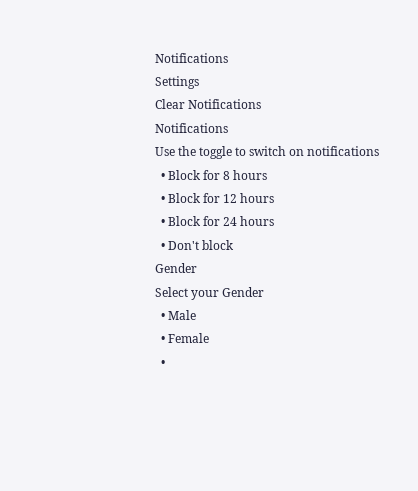Notifications
Settings
Clear Notifications
Notifications
Use the toggle to switch on notifications
  • Block for 8 hours
  • Block for 12 hours
  • Block for 24 hours
  • Don't block
Gender
Select your Gender
  • Male
  • Female
  •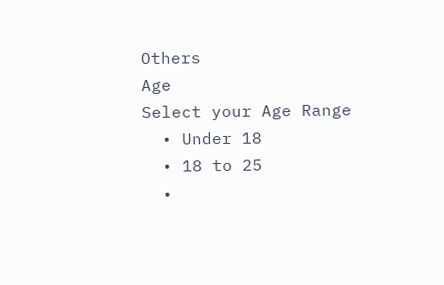Others
Age
Select your Age Range
  • Under 18
  • 18 to 25
  •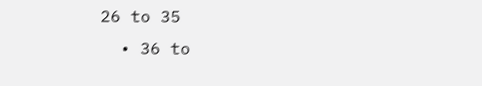26 to 35
  • 36 to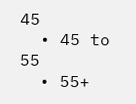45
  • 45 to 55
  • 55+